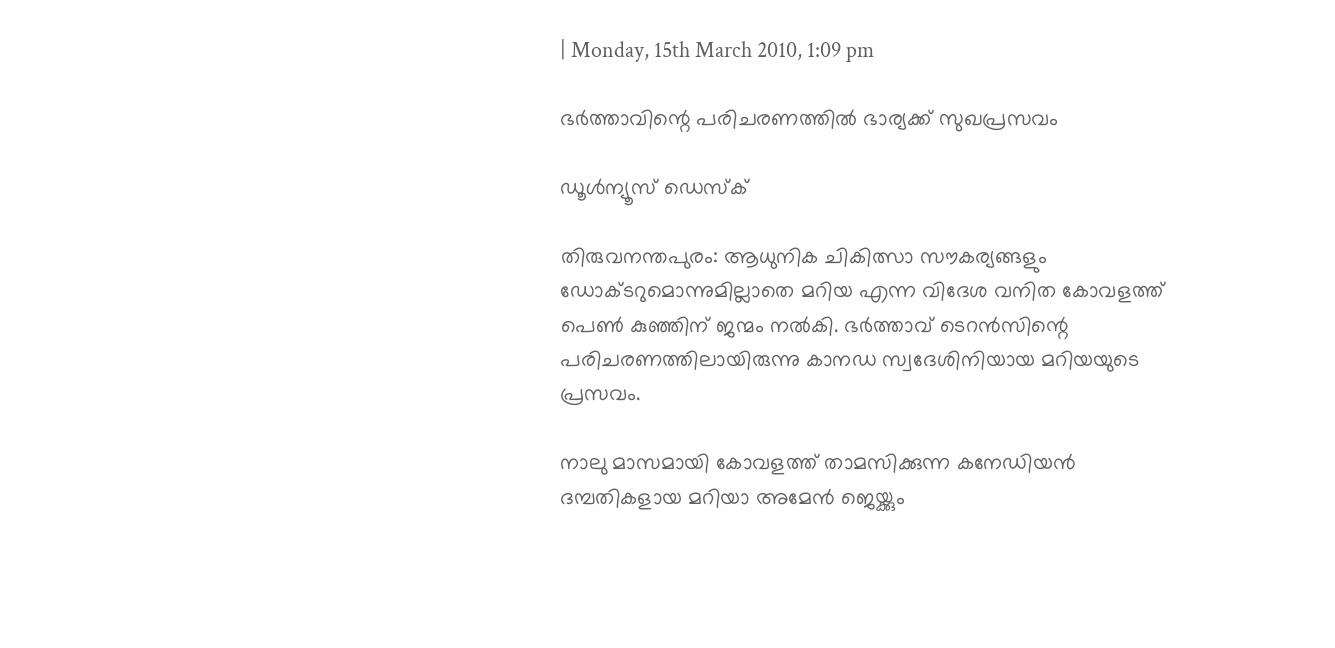| Monday, 15th March 2010, 1:09 pm

ഭര്‍ത്താവിന്റെ പരിചരണത്തില്‍ ഭാര്യക്ക് സുഖപ്രസവം

ഡൂള്‍ന്യൂസ് ഡെസ്‌ക്

തിരുവനന്തപുരം: ആധുനിക ചികിത്സാ സൗകര്യങ്ങളും ഡോക്ടറുമൊന്നുമില്ലാതെ മറിയ എന്ന വിദേശ വനിത കോവളത്ത് പെണ്‍ കുഞ്ഞിന് ജന്മം നല്‍കി. ഭര്‍ത്താവ് ടെറന്‍സിന്റെ പരിചരണത്തിലായിരുന്നു കാനഡ സ്വദേശിനിയായ മറിയയുടെ പ്രസവം.

നാലു മാസമായി കോവളത്ത് താമസിക്കുന്ന കനേഡിയന്‍ ദമ്പതികളായ മറിയാ അമേന്‍ ജെയ്ക്കും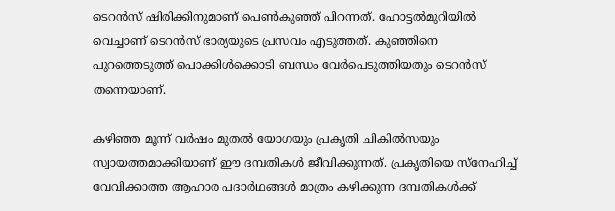ടെറന്‍സ് ഷിരിക്കിനുമാണ് പെണ്‍കുഞ്ഞ് പിറന്നത്. ഹോട്ടല്‍മുറിയില്‍ വെച്ചാണ് ടെറന്‍സ് ഭാര്യയുടെ പ്രസവം എടുത്തത്. കുഞ്ഞിനെ പുറത്തെടുത്ത് പൊക്കിള്‍ക്കൊടി ബന്ധം വേര്‍പെടുത്തിയതും ടെറന്‍സ് തന്നെയാണ്.

കഴിഞ്ഞ മൂന്ന് വര്‍ഷം മുതല്‍ യോഗയും പ്രകൃതി ചികില്‍സയും സ്വായത്തമാക്കിയാണ് ഈ ദമ്പതികള്‍ ജീവിക്കുന്നത്. പ്രകൃതിയെ സ്‌നേഹിച്ച് വേവിക്കാത്ത ആഹാര പദാര്‍ഥങ്ങള്‍ മാത്രം കഴിക്കുന്ന ദമ്പതികള്‍ക്ക്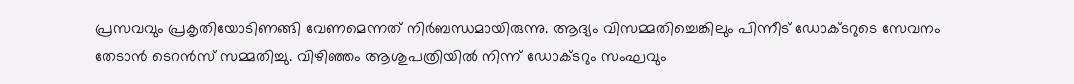പ്രസവവും പ്രകൃതിയോടിണങ്ങി വേണമെന്നത് നിര്‍ബന്ധമായിരുന്നു. ആദ്യം വിസമ്മതിച്ചെങ്കിലും പിന്നീട് ഡോക്ടറുടെ സേവനം തേടാന്‍ ടെറന്‍സ് സമ്മതിച്ചു. വിഴിഞ്ഞം ആശുപത്രിയില്‍ നിന്ന് ഡോക്ടറും സംഘവും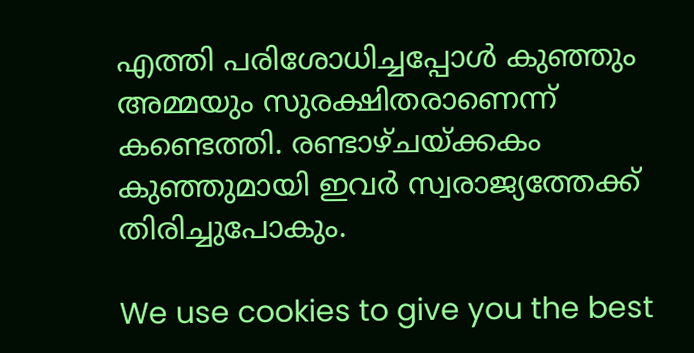എത്തി പരിശോധിച്ചപ്പോള്‍ കുഞ്ഞും അമ്മയും സുരക്ഷിതരാണെന്ന് കണ്ടെത്തി. രണ്ടാഴ്ചയ്ക്കകം കുഞ്ഞുമായി ഇവര്‍ സ്വരാജ്യത്തേക്ക് തിരിച്ചുപോകും.

We use cookies to give you the best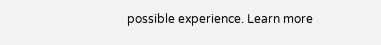possible experience. Learn more